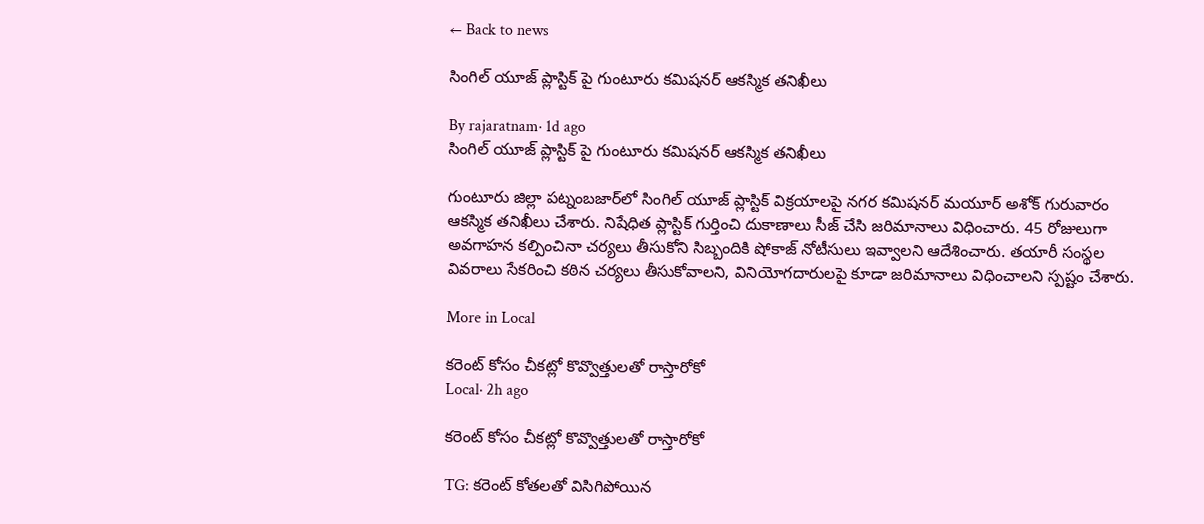← Back to news

సింగిల్ యూజ్ ప్లాస్టిక్ పై గుంటూరు కమిషనర్ ఆకస్మిక తనిఖీలు

By rajaratnam· 1d ago
సింగిల్ యూజ్ ప్లాస్టిక్ పై గుంటూరు కమిషనర్ ఆకస్మిక తనిఖీలు

గుంటూరు జిల్లా పట్నంబజార్‌లో సింగిల్ యూజ్ ప్లాస్టిక్ విక్రయాలపై నగర కమిషనర్ మయూర్ అశోక్ గురువారం ఆకస్మిక తనిఖీలు చేశారు. నిషేధిత ప్లాస్టిక్ గుర్తించి దుకాణాలు సీజ్ చేసి జరిమానాలు విధించారు. 45 రోజులుగా అవగాహన కల్పించినా చర్యలు తీసుకోని సిబ్బందికి షోకాజ్ నోటీసులు ఇవ్వాలని ఆదేశించారు. తయారీ సంస్థల వివరాలు సేకరించి కఠిన చర్యలు తీసుకోవాలని, వినియోగదారులపై కూడా జరిమానాలు విధించాలని స్పష్టం చేశారు.

More in Local

కరెంట్ కోసం చీకట్లో కొవ్వొత్తులతో రాస్తారోకో
Local· 2h ago

కరెంట్ కోసం చీకట్లో కొవ్వొత్తులతో రాస్తారోకో

TG: కరెంట్ కోతలతో విసిగిపోయిన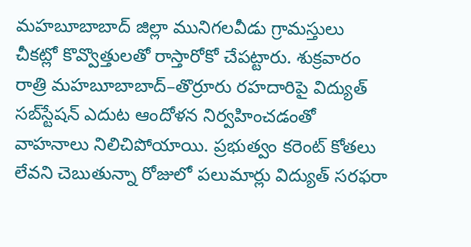మహబూబాబాద్ జిల్లా మునిగలవీడు గ్రామస్తులు చీకట్లో కొవ్వొత్తులతో రాస్తారోకో చేపట్టారు. శుక్రవారం రాత్రి మహబూబాబాద్–తొర్రూరు రహదారిపై విద్యుత్ సబ్‌స్టేషన్ ఎదుట ఆందోళన నిర్వహించడంతో వాహనాలు నిలిచిపోయాయి. ప్రభుత్వం కరెంట్ కోతలు లేవని చెబుతున్నా రోజులో పలుమార్లు విద్యుత్ సరఫరా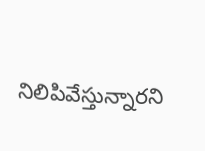నిలిపివేస్తున్నారని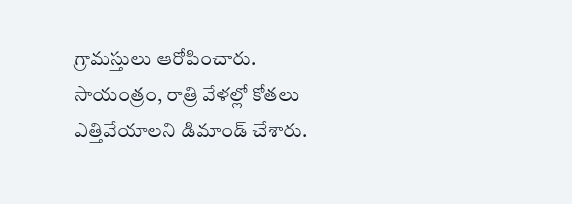గ్రామస్తులు ఆరోపించారు. సాయంత్రం, రాత్రి వేళల్లో కోతలు ఎత్తివేయాలని డిమాండ్ చేశారు.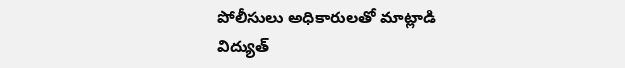పోలీసులు అధికారులతో మాట్లాడి విద్యుత్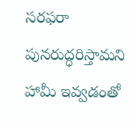సరఫరా పునరుద్ధరిస్తామని హామీ ఇవ్వడంతో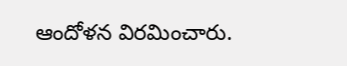ఆందోళన విరమించారు.